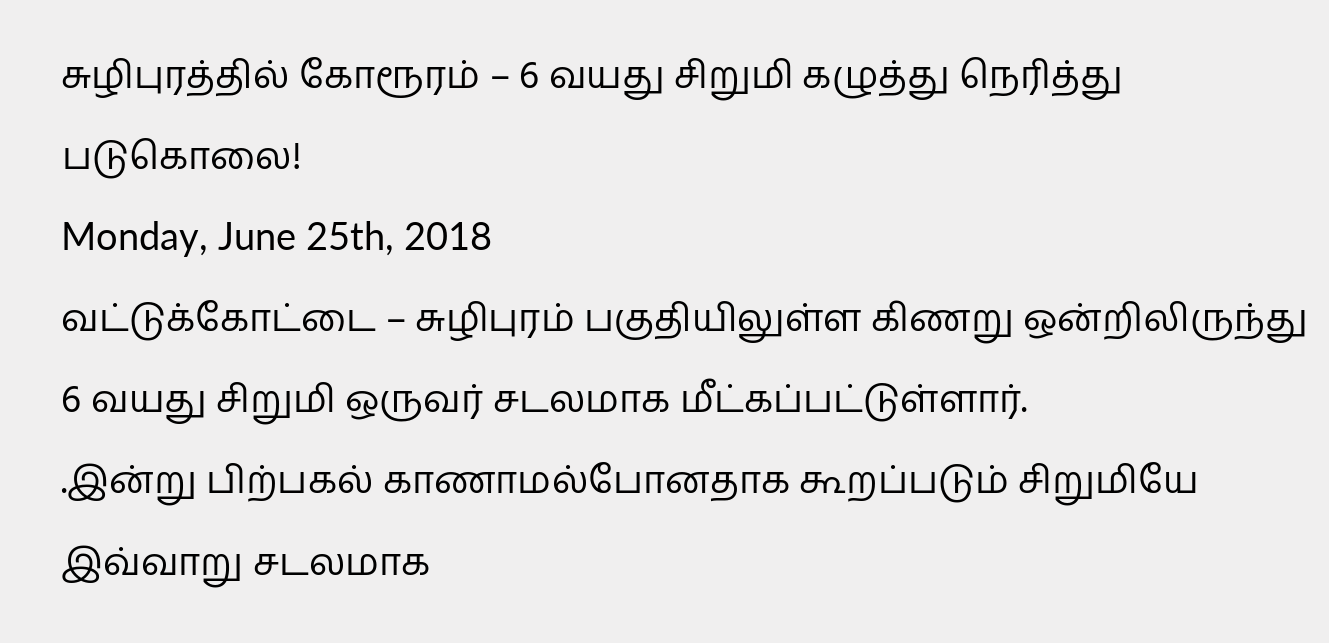சுழிபுரத்தில் கோரூரம் – 6 வயது சிறுமி கழுத்து நெரித்து படுகொலை!
Monday, June 25th, 2018
வட்டுக்கோட்டை – சுழிபுரம் பகுதியிலுள்ள கிணறு ஒன்றிலிருந்து 6 வயது சிறுமி ஒருவர் சடலமாக மீட்கப்பட்டுள்ளார்.
.இன்று பிற்பகல் காணாமல்போனதாக கூறப்படும் சிறுமியே இவ்வாறு சடலமாக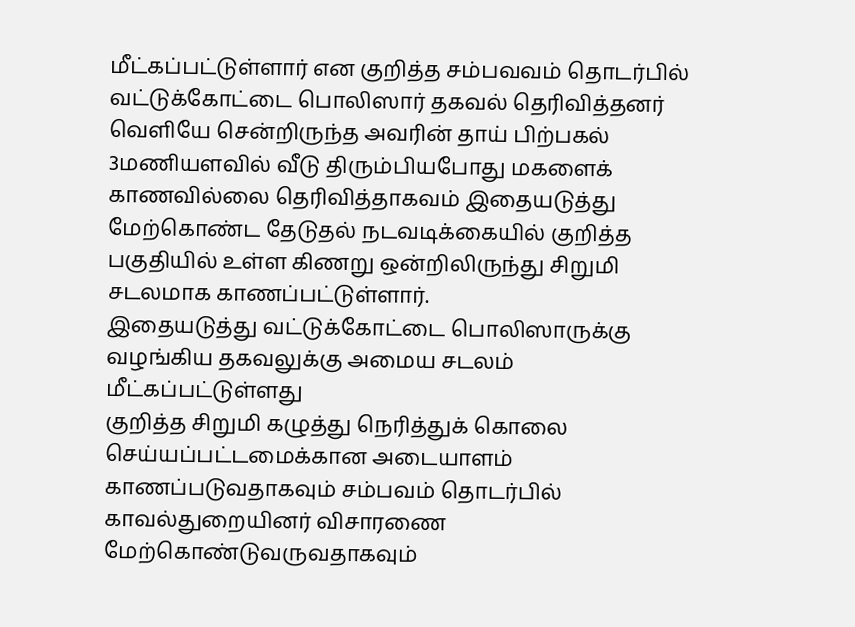மீட்கப்பட்டுள்ளார் என குறித்த சம்பவவம் தொடர்பில் வட்டுக்கோட்டை பொலிஸார் தகவல் தெரிவித்தனர்
வெளியே சென்றிருந்த அவரின் தாய் பிற்பகல் 3மணியளவில் வீடு திரும்பியபோது மகளைக் காணவில்லை தெரிவித்தாகவம் இதையடுத்து மேற்கொண்ட தேடுதல் நடவடிக்கையில் குறித்த பகுதியில் உள்ள கிணறு ஒன்றிலிருந்து சிறுமி சடலமாக காணப்பட்டுள்ளார்.
இதையடுத்து வட்டுக்கோட்டை பொலிஸாருக்கு வழங்கிய தகவலுக்கு அமைய சடலம் மீட்கப்பட்டுள்ளது
குறித்த சிறுமி கழுத்து நெரித்துக் கொலை செய்யப்பட்டமைக்கான அடையாளம் காணப்படுவதாகவும் சம்பவம் தொடர்பில் காவல்துறையினர் விசாரணை மேற்கொண்டுவருவதாகவும்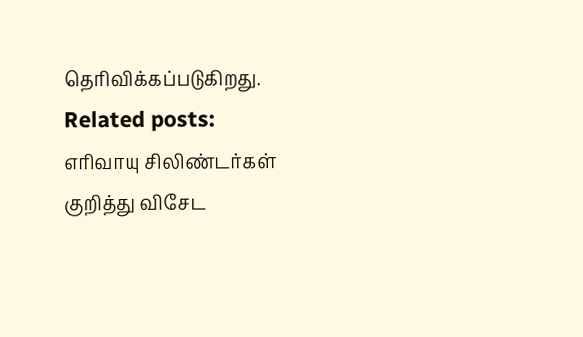தெரிவிக்கப்படுகிறது.
Related posts:
எரிவாயு சிலிண்டர்கள் குறித்து விசேட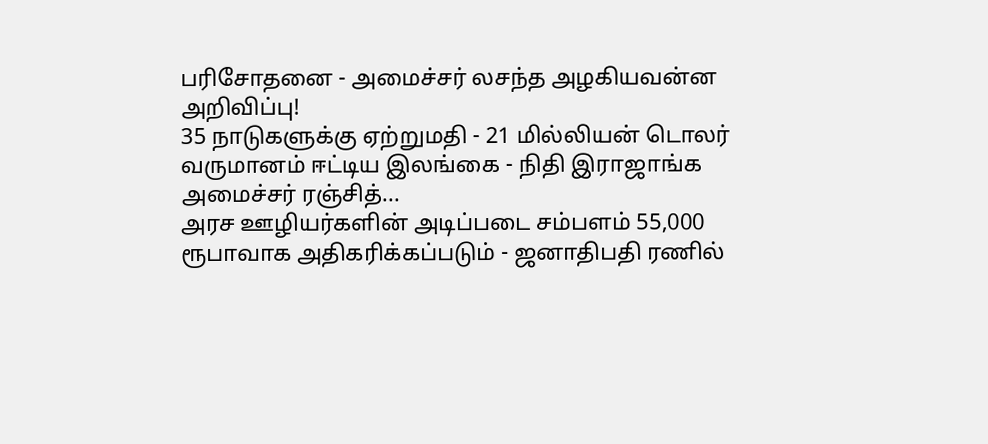பரிசோதனை - அமைச்சர் லசந்த அழகியவன்ன அறிவிப்பு!
35 நாடுகளுக்கு ஏற்றுமதி - 21 மில்லியன் டொலர் வருமானம் ஈட்டிய இலங்கை - நிதி இராஜாங்க அமைச்சர் ரஞ்சித்...
அரச ஊழியர்களின் அடிப்படை சம்பளம் 55,000 ரூபாவாக அதிகரிக்கப்படும் - ஜனாதிபதி ரணில்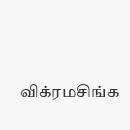விக்ரமசிங்க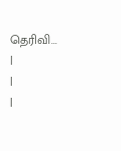தெரிவி...
|
|
|